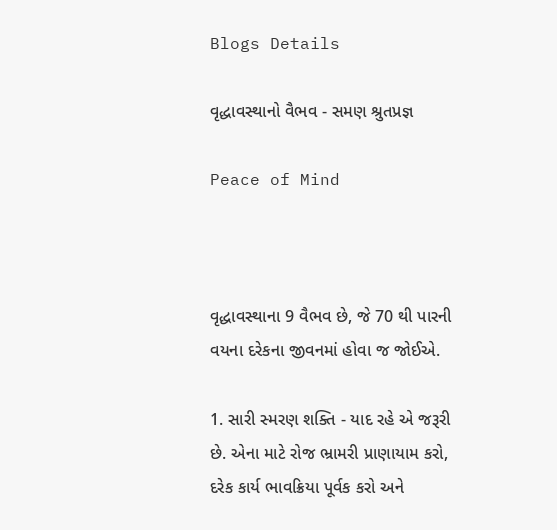Blogs Details

વૃદ્ધાવસ્થાનો વૈભવ - સમણ શ્રુતપ્રજ્ઞ

Peace of Mind



વૃદ્ધાવસ્થાના 9 વૈભવ છે, જે 70 થી પારની વયના દરેકના જીવનમાં હોવા જ જોઈએ.

1. સારી સ્મરણ શક્તિ - યાદ રહે એ જરૂરી છે. એના માટે રોજ ભ્રામરી પ્રાણાયામ કરો, દરેક કાર્ય ભાવક્રિયા પૂર્વક કરો અને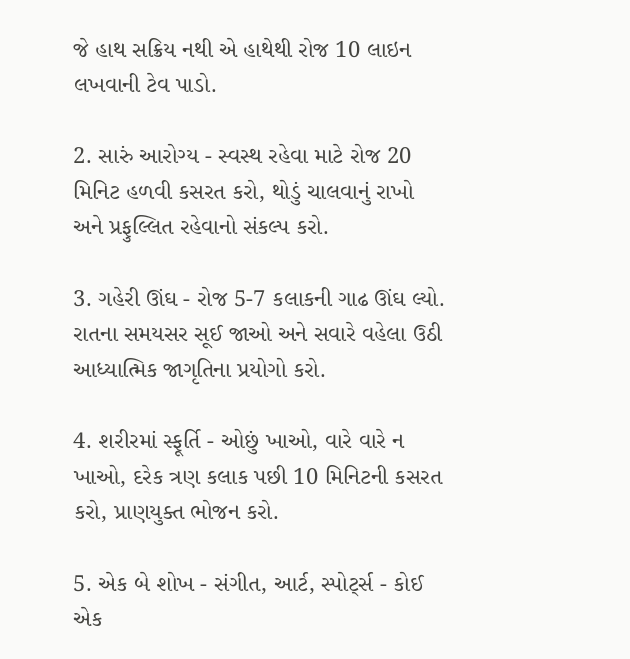જે હાથ સક્રિય નથી એ હાથેથી રોજ 10 લાઇન લખવાની ટેવ પાડો.

2. સારું આરોગ્ય - સ્વસ્થ રહેવા માટે રોજ 20 મિનિટ હળવી કસરત કરો, થોડું ચાલવાનું રાખો અને પ્રફુલ્લિત રહેવાનો સંકલ્પ કરો.

3. ગહેરી ઊંઘ - રોજ 5-7 કલાકની ગાઢ ઊંઘ લ્યો. રાતના સમયસર સૂઈ જાઓ અને સવારે વહેલા ઉઠી આધ્યાત્મિક જાગૃતિના પ્રયોગો કરો.

4. શરીરમાં સ્ફૂર્તિ - ઓછું ખાઓ, વારે વારે ન ખાઓ, દરેક ત્રણ કલાક પછી 10 મિનિટની કસરત કરો, પ્રાણયુક્ત ભોજન કરો.

5. એક બે શોખ - સંગીત, આર્ટ, સ્પોર્ટ્સ - કોઈ એક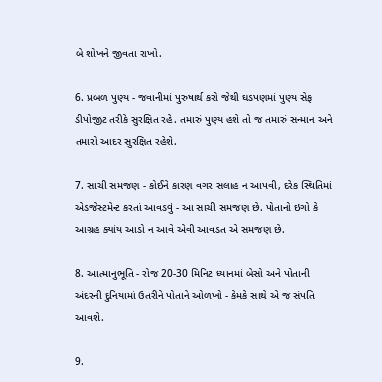બે શોખને જીવતા રાખો.

6. પ્રબળ પુણ્ય - જવાનીમાં પુરુષાર્થ કરો જેથી ઘડપણમાં પુણ્ય સેફ ડીપોજીટ તરીકે સુરક્ષિત રહે. તમારું પુણ્ય હશે તો જ તમારું સન્માન અને તમારો આદર સુરક્ષિત રહેશે.

7. સાચી સમજણ - કોઈને કારણ વગર સલાહ ન આપવી, દરેક સ્થિતિમાં એડજેસ્ટમેન્ટ કરતાં આવડવું - આ સાચી સમજણ છે. પોતાનો ઇગો કે આગ્રહ ક્યાંય આડો ન આવે એવી આવડત એ સમજણ છે.

8. આત્માનુભૂતિ - રોજ 20-30 મિનિટ ધ્યાનમાં બેસો અને પોતાની અંદરની દુનિયામાં ઉતરીને પોતાને ઓળખો - કેમકે સાથે એ જ સંપતિ આવશે.

9.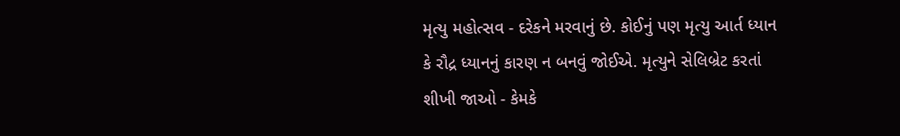મૃત્યુ મહોત્સવ - દરેકને મરવાનું છે. કોઈનું પણ મૃત્યુ આર્ત ધ્યાન કે રૌદ્ર ધ્યાનનું કારણ ન બનવું જોઈએ. મૃત્યુને સેલિબ્રેટ કરતાં શીખી જાઓ - કેમકે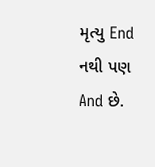મૃત્યુ End નથી પણ And છે.